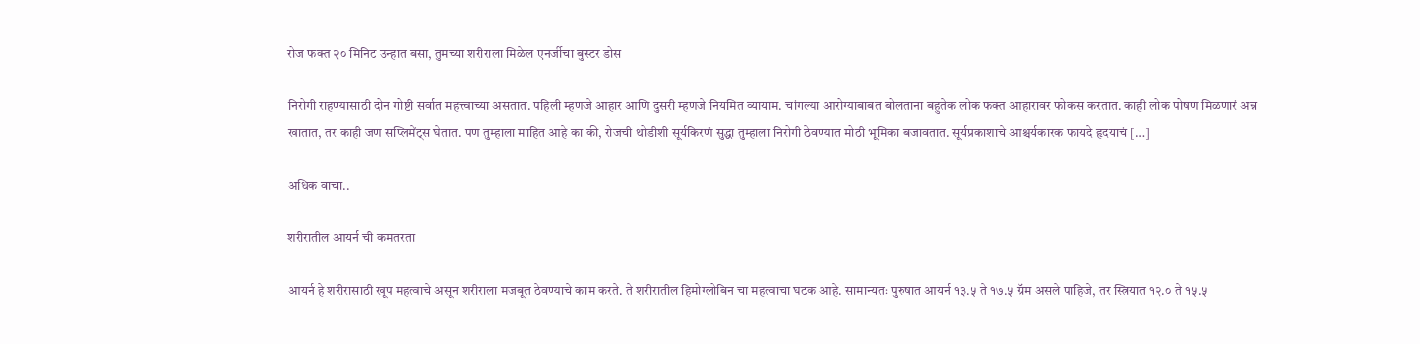रोज फक्त २० मिनिट उन्हात बसा, तुमच्या शरीराला मिळेल एनर्जीचा बुस्टर डोस

निरोगी राहण्यासाठी दोन गोष्टी सर्वात महत्त्वाच्या असतात. पहिली म्हणजे आहार आणि दुसरी म्हणजे नियमित व्यायाम. चांगल्या आरोग्याबाबत बोलताना बहुतेक लोक फक्त आहारावर फोकस करतात. काही लोक पोषण मिळणारं अन्न खातात, तर काही जण सप्लिमेंट्स घेतात. पण तुम्हाला माहित आहे का की, रोजची थोडीशी सूर्यकिरणं सुद्धा तुम्हाला निरोगी ठेवण्यात मोठी भूमिका बजावतात. सूर्यप्रकाशाचे आश्चर्यकारक फायदे हृदयाचं […]

अधिक वाचा..

शरीरातील आयर्न ची कमतरता

आयर्न हे शरीरासाठी खूप महत्वाचे असून शरीराला मजबूत ठेवण्याचे काम करते. ते शरीरातील हिमोग्लोबिन चा महत्वाचा घटक आहे. सामान्यतः पुरुषात आयर्न १३.५ ते १७.५ ग्रॅम असले पाहिजे, तर स्त्रियात १२.० ते १५.५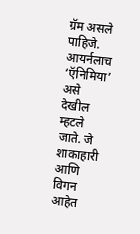ग्रॅम असले पाहिजे. आयर्नलाच ‘ऍनिमिया’ असे देखील म्हटले जाते. जे शाकाहारी आणि विगन आहेत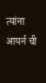त्यांना आयर्न ची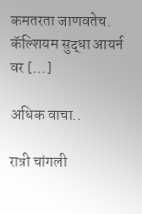कमतरता जाणवतेच. कॅल्शियम सुद्धा आयर्न वर […]

अधिक वाचा..

रात्री चांगली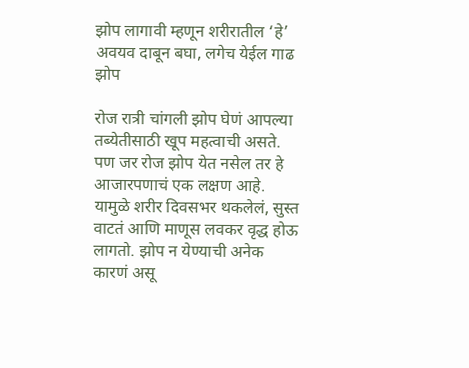झोप लागावी म्हणून शरीरातील ‘हे’ अवयव दाबून बघा, लगेच येईल गाढ झोप

रोज रात्री चांगली झोप घेणं आपल्या तब्येतीसाठी खूप महत्वाची असते. पण जर रोज झोप येत नसेल तर हे आजारपणाचं एक लक्षण आहे. यामुळे शरीर दिवसभर थकलेलं, सुस्त वाटतं आणि माणूस लवकर वृद्ध होऊ लागतो. झोप न येण्याची अनेक कारणं असू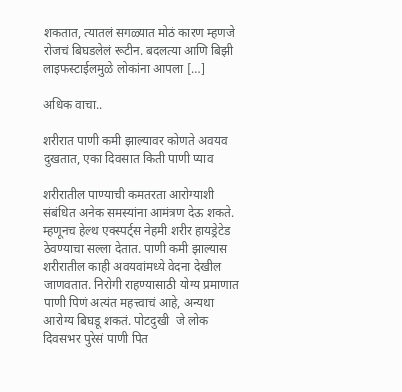शकतात, त्यातलं सगळ्यात मोठं कारण म्हणजे रोजचं बिघडलेलं रूटीन. बदलत्या आणि बिझी लाइफस्टाईलमुळे लोकांना आपला […]

अधिक वाचा..

शरीरात पाणी कमी झाल्यावर कोणते अवयव दुखतात, एका दिवसात किती पाणी प्याव

शरीरातील पाण्याची कमतरता आरोग्याशी संबंधित अनेक समस्यांना आमंत्रण देऊ शकते. म्हणूनच हेल्थ एक्स्पर्ट्स नेहमी शरीर हायड्रेटेड ठेवण्याचा सल्ला देतात. पाणी कमी झाल्यास शरीरातील काही अवयवांमध्ये वेदना देखील जाणवतात. निरोगी राहण्यासाठी योग्य प्रमाणात पाणी पिणं अत्यंत महत्त्वाचं आहे, अन्यथा आरोग्य बिघडू शकतं. पोटदुखी  जे लोक दिवसभर पुरेसं पाणी पित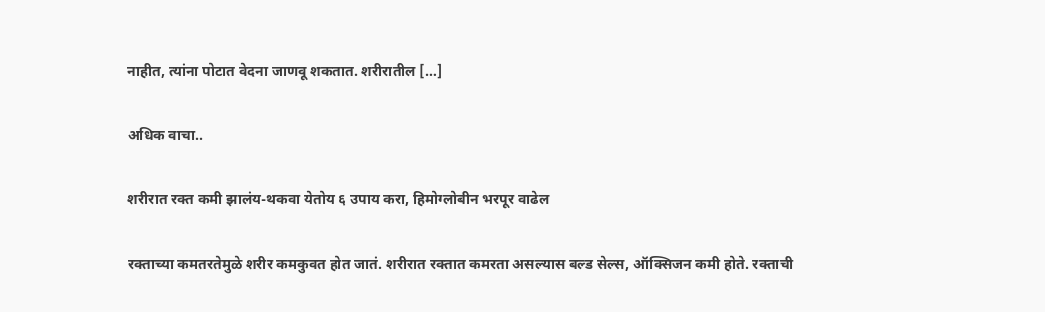नाहीत, त्यांना पोटात वेदना जाणवू शकतात. शरीरातील […]

अधिक वाचा..

शरीरात रक्त कमी झालंय-थकवा येतोय ६ उपाय करा, हिमोग्लोबीन भरपूर वाढेल

रक्ताच्या कमतरतेमुळे शरीर कमकुवत होत जातं. शरीरात रक्तात कमरता असल्यास बल्ड सेल्स, ऑक्सिजन कमी होते. रक्ताची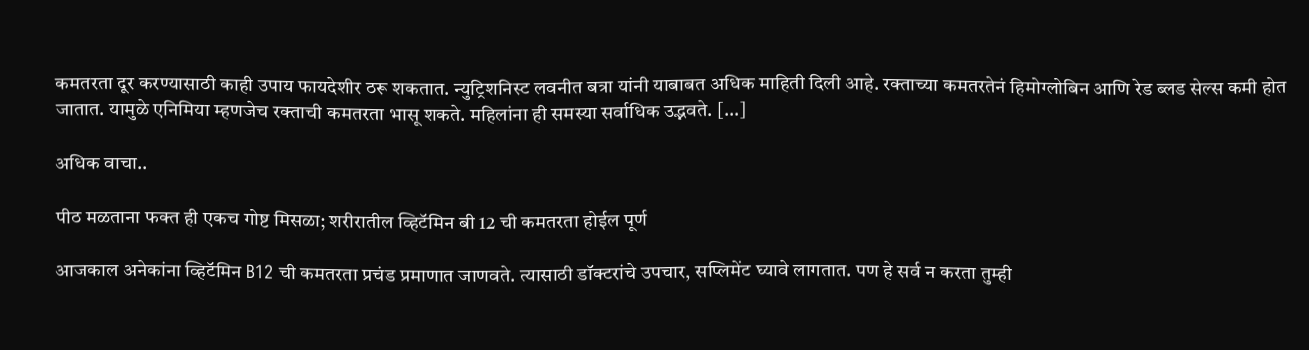कमतरता दूर करण्यासाठी काही उपाय फायदेशीर ठरू शकतात. न्युट्रिशनिस्ट लवनीत बत्रा यांनी याबाबत अधिक माहिती दिली आहे. रक्ताच्या कमतरतेनं हिमोग्लोबिन आणि रेड ब्लड सेल्स कमी होत जातात. यामुळे एनिमिया म्हणजेच रक्ताची कमतरता भासू शकते. महिलांना ही समस्या सर्वाधिक उद्भवते. […]

अधिक वाचा..

पीठ मळताना फक्त ही एकच गोष्ट मिसळा; शरीरातील व्हिटॅमिन बी 12 ची कमतरता होईल पूर्ण

आजकाल अनेकांना व्हिटॅमिन B12 ची कमतरता प्रचंड प्रमाणात जाणवते. त्यासाठी डॉक्टरांचे उपचार, सप्लिमेंट घ्यावे लागतात. पण हे सर्व न करता तुम्ही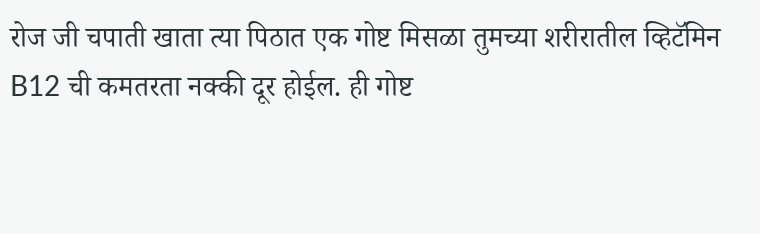रोज जी चपाती खाता त्या पिठात एक गोष्ट मिसळा तुमच्या शरीरातील व्हिटॅमिन B12 ची कमतरता नक्की दूर होईल. ही गोष्ट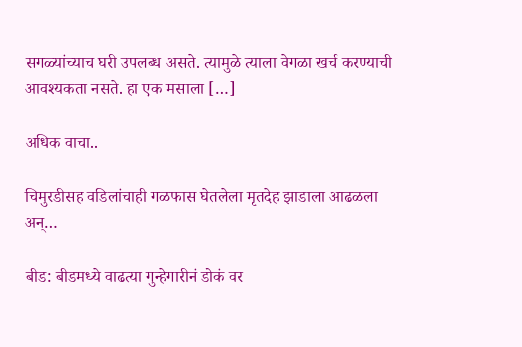सगळ्यांच्याच घरी उपलब्ध असते. त्यामुळे त्याला वेगळा खर्च करण्याची आवश्यकता नसते. हा एक मसाला […]

अधिक वाचा..

चिमुरडीसह वडिलांचाही गळफास घेतलेला मृतदेह झाडाला आढळला अन्…

बीड: बीडमध्ये वाढत्या गुन्हेगारीनं डोकं वर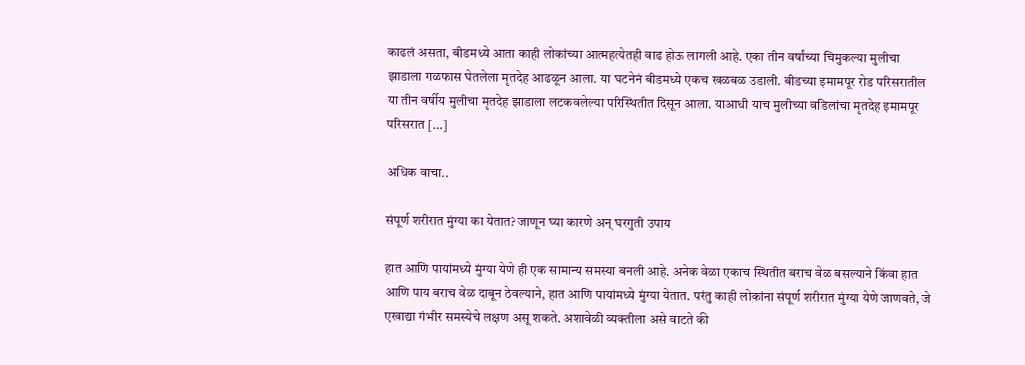काढलं असता, बीडमध्ये आता काही लोकांच्या आत्महत्येतही वाढ होऊ लागली आहे. एका तीन वर्षांच्या चिमुकल्या मुलीचा झाडाला गळफास घेतलेला मृतदेह आढळून आला. या घटनेनं बीडमध्ये एकच खळबळ उडाली. बीडच्या इमामपूर रोड परिसरातील या तीन वर्षीय मुलीचा मृतदेह झाडाला लटकवलेल्या परिस्थितीत दिसून आला. याआधी याच मुलीच्या वडिलांचा मृतदेह इमामपूर परिसरात […]

अधिक वाचा..

संपूर्ण शरीरात मुंग्या का येतात? जाणून घ्या कारणे अन् घरगुती उपाय

हात आणि पायांमध्ये मुंग्या येणे ही एक सामान्य समस्या बनली आहे. अनेक वेळा एकाच स्थितीत बराच वेळ बसल्याने किंवा हात आणि पाय बराच वेळ दाबून ठेवल्याने, हात आणि पायांमध्ये मुंग्या येतात. परंतु काही लोकांना संपूर्ण शरीरात मुंग्या येणे जाणवते, जे एखाद्या गंभीर समस्येचे लक्षण असू शकते. अशावेळी व्यक्तीला असे वाटते की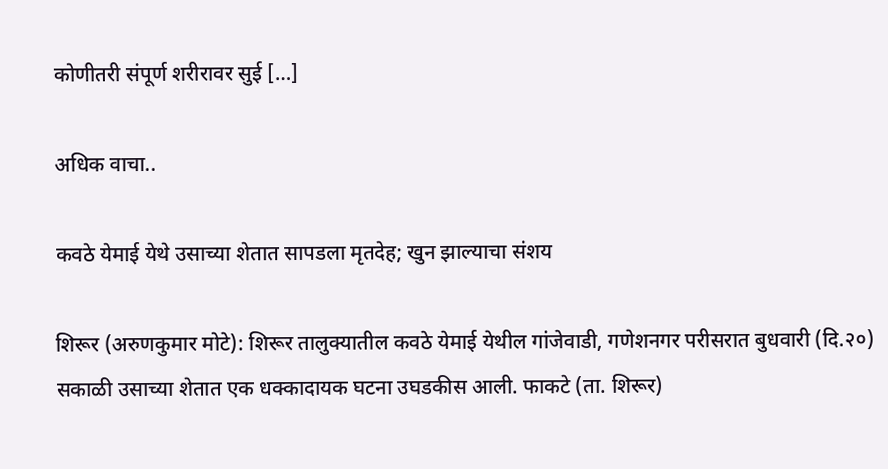कोणीतरी संपूर्ण शरीरावर सुई […]

अधिक वाचा..

कवठे येमाई येथे उसाच्या शेतात सापडला मृतदेह; खुन झाल्याचा संशय

शिरूर (अरुणकुमार मोटे): शिरूर तालुक्यातील कवठे येमाई येथील गांजेवाडी, गणेशनगर परीसरात बुधवारी (दि.२०) सकाळी उसाच्या शेतात एक धक्कादायक घटना उघडकीस आली. फाकटे (ता. शिरूर)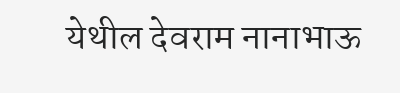येथील देवराम नानाभाऊ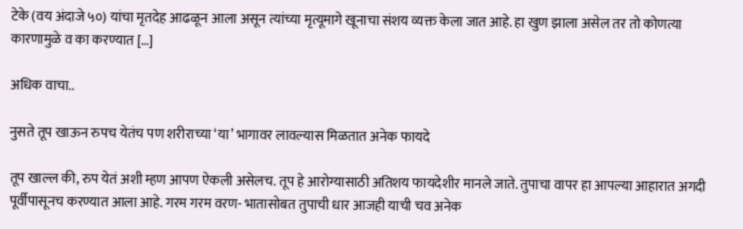टेके (वय अंदाजे ५०) यांचा मृतदेह आढळून आला असून त्यांच्या मृत्यूमागे खूनाचा संशय व्यक्त केला जात आहे. हा खुण झाला असेल तर तो कोणत्या कारणामुळे व का करण्यात […]

अधिक वाचा..

नुसते तूप खाऊन रुपच येतंच पण शरीराच्या ‘या’ भागावर लावल्यास मिळतात अनेक फायदे

तूप खाल्ल की, रुप येतं अशी म्हण आपण ऐकली असेलच. तूप हे आरोग्यासाठी अतिशय फायदेशीर मानले जाते. तुपाचा वापर हा आपल्या आहारात अगदी पूर्वीपासूनच करण्यात आला आहे. गरम गरम वरण- भातासोबत तुपाची धार आजही याची चव अनेक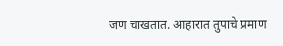जण चाखतात. आहारात तुपाचे प्रमाण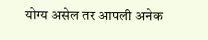योग्य असेल तर आपली अनेक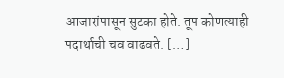आजारांपासून सुटका होते. तूप कोणत्याही पदार्थाची चव वाढवते. […]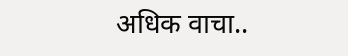अधिक वाचा..